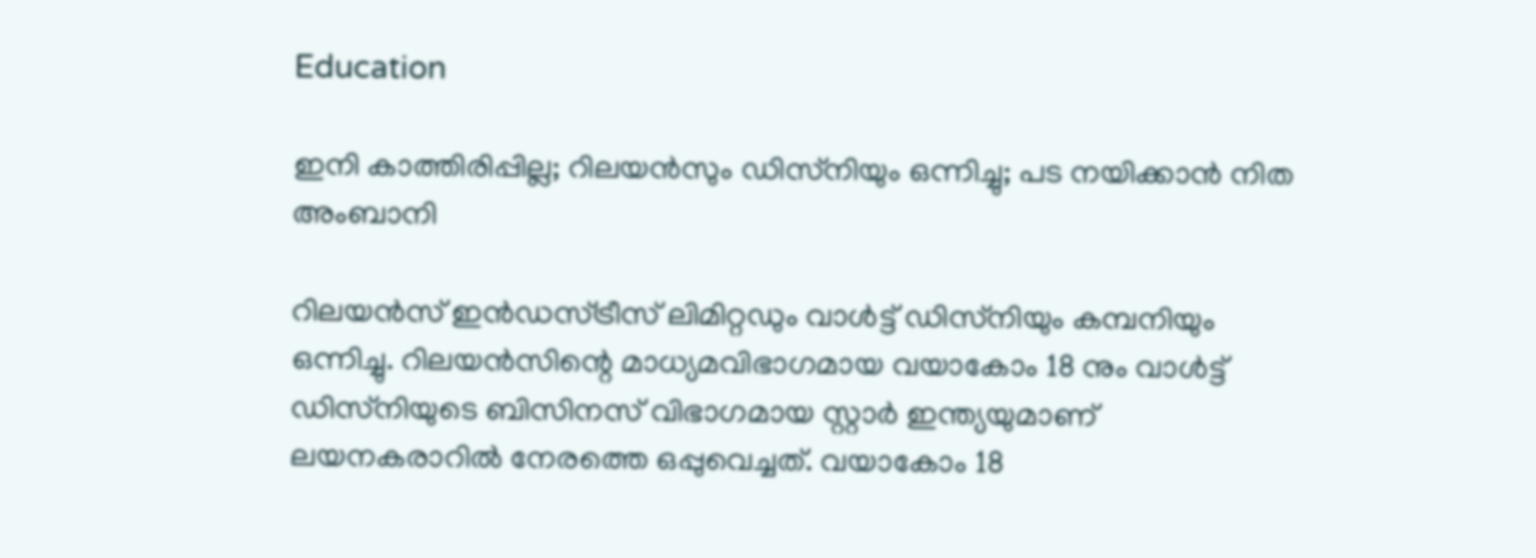Education

ഇനി കാത്തിരിപ്പില്ല; റിലയന്‍സും ഡിസ്‌നിയും ഒന്നിച്ചു; പട നയിക്കാന്‍ നിത അംബാനി

റിലയന്‍സ് ഇന്‍ഡസ്ട്രീസ് ലിമിറ്റഡും വാള്‍ട്ട് ഡിസ്‌നിയും കമ്പനിയും ഒന്നിച്ചു. റിലയന്‍സിന്റെ മാധ്യമവിഭാഗമായ വയാകോം 18 നും വാള്‍ട്ട് ഡിസ്‌നിയുടെ ബിസിനസ് വിഭാഗമായ സ്റ്റാര്‍ ഇന്ത്യയുമാണ് ലയനകരാറില്‍ നേരത്തെ ഒപ്പുവെച്ചത്. വയാകോം 18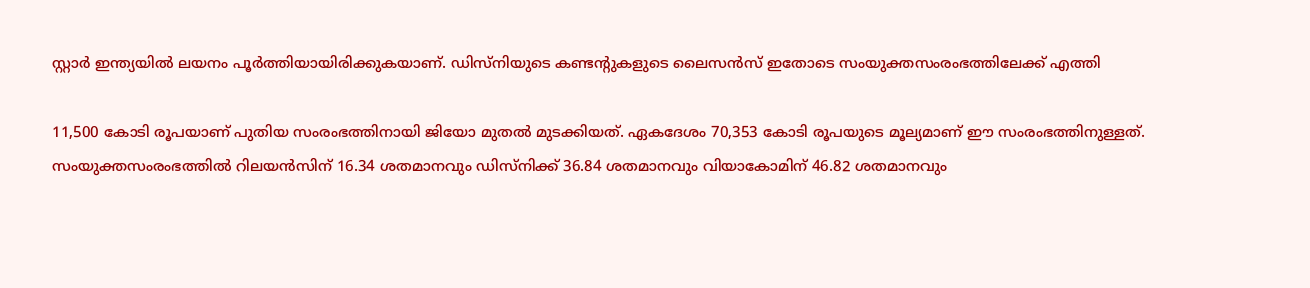സ്റ്റാര്‍ ഇന്ത്യയില്‍ ലയനം പൂര്‍ത്തിയായിരിക്കുകയാണ്. ഡിസ്‌നിയുടെ കണ്ടന്റുകളുടെ ലൈസന്‍സ് ഇതോടെ സംയുക്തസംരംഭത്തിലേക്ക് എത്തി

11,500 കോടി രൂപയാണ് പുതിയ സംരംഭത്തിനായി ജിയോ മുതല്‍ മുടക്കിയത്. ഏകദേശം 70,353 കോടി രൂപയുടെ മൂല്യമാണ് ഈ സംരംഭത്തിനുള്ളത്. സംയുക്തസംരംഭത്തില്‍ റിലയന്‍സിന് 16.34 ശതമാനവും ഡിസ്‌നിക്ക് 36.84 ശതമാനവും വിയാകോമിന് 46.82 ശതമാനവും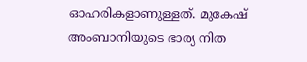ഓഹരികളാണുള്ളത്. മുകേഷ് അംബാനിയുടെ ഭാര്യ നിത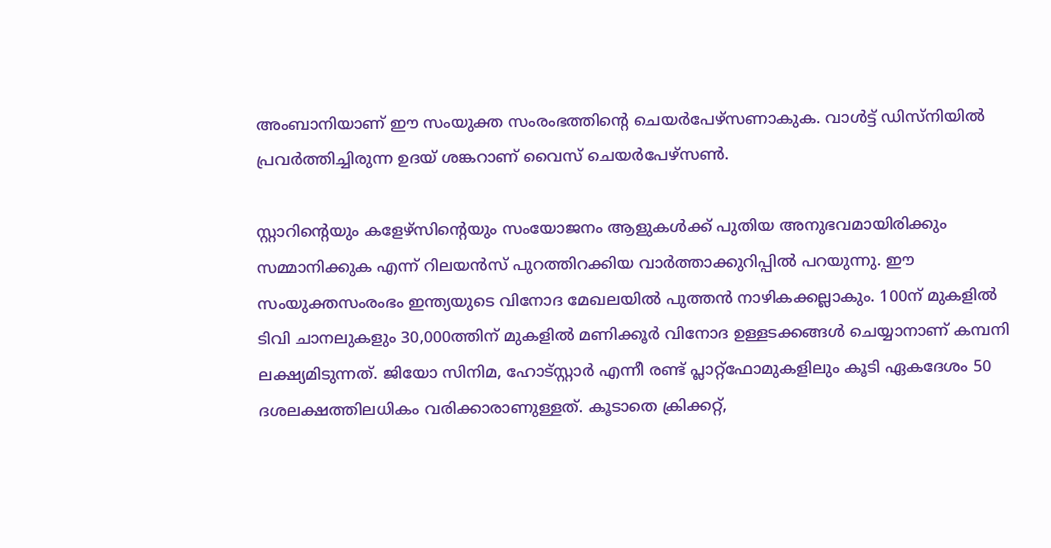അംബാനിയാണ് ഈ സംയുക്ത സംരംഭത്തിന്റെ ചെയര്‍പേഴ്‌സണാകുക. വാള്‍ട്ട് ഡിസ്‌നിയില്‍ പ്രവര്‍ത്തിച്ചിരുന്ന ഉദയ് ശങ്കറാണ് വൈസ് ചെയര്‍പേഴ്‌സണ്‍.

സ്റ്റാറിന്റെയും കളേഴ്‌സിന്റെയും സംയോജനം ആളുകള്‍ക്ക് പുതിയ അനുഭവമായിരിക്കും സമ്മാനിക്കുക എന്ന് റിലയന്‍സ് പുറത്തിറക്കിയ വാര്‍ത്താക്കുറിപ്പില്‍ പറയുന്നു. ഈ സംയുക്തസംരംഭം ഇന്ത്യയുടെ വിനോദ മേഖലയില്‍ പുത്തന്‍ നാഴികക്കല്ലാകും. 100ന് മുകളില്‍ ടിവി ചാനലുകളും 30,000ത്തിന് മുകളില്‍ മണിക്കൂര്‍ വിനോദ ഉള്ളടക്കങ്ങള്‍ ചെയ്യാനാണ് കമ്പനി ലക്ഷ്യമിടുന്നത്. ജിയോ സിനിമ, ഹോട്‌സ്റ്റാര്‍ എന്നീ രണ്ട് പ്ലാറ്റ്‌ഫോമുകളിലും കൂടി ഏകദേശം 50 ദശലക്ഷത്തിലധികം വരിക്കാരാണുള്ളത്. കൂടാതെ ക്രിക്കറ്റ്,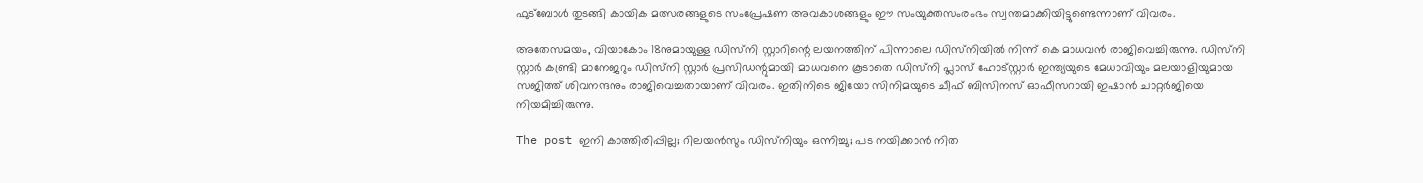ഫുട്‌ബോള്‍ തുടങ്ങി കായിക മത്സരങ്ങളുടെ സംപ്രേഷണ അവകാശങ്ങളും ഈ സംയുക്തസംരംഭം സ്വന്തമാക്കിയിട്ടുണ്ടെന്നാണ് വിവരം.

അതേസമയം, വിയാകോം 18നുമായുള്ള ഡിസ്‌നി സ്റ്റാറിന്റെ ലയനത്തിന് പിന്നാലെ ഡിസ്‌നിയില്‍ നിന്ന് കെ മാധവന്‍ രാജിവെച്ചിരുന്നു. ഡിസ്‌നി സ്റ്റാര്‍ കണ്ട്രി മാനേജറും ഡിസ്‌നി സ്റ്റാര്‍ പ്രസിഡന്റുമായി മാധവനെ കൂടാതെ ഡിസ്‌നി പ്ലാസ് ഹോട്‌സ്റ്റാര്‍ ഇന്ത്യയുടെ മേധാവിയും മലയാളിയുമായ സജിത്ത് ശിവനന്ദനും രാജിവെച്ചതായാണ് വിവരം. ഇതിനിടെ ജിയോ സിനിമയുടെ ചീഫ് ബിസിനസ് ഓഫീസറായി ഇഷാന്‍ ചാറ്റര്‍ജിയെ നിയമിച്ചിരുന്നു.

The post ഇനി കാത്തിരിപ്പില്ല; റിലയന്‍സും ഡിസ്‌നിയും ഒന്നിച്ചു; പട നയിക്കാന്‍ നിത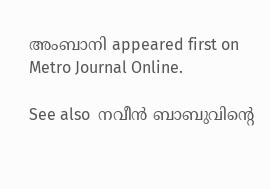അംബാനി appeared first on Metro Journal Online.

See also  നവീൻ ബാബുവിന്റെ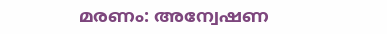മരണം: അന്വേഷണ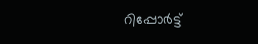റിപ്പോർട്ട്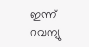ഇന്ന് റവന്യു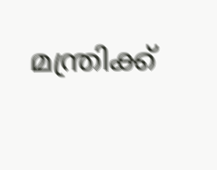മന്ത്രിക്ക്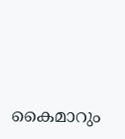കൈമാറും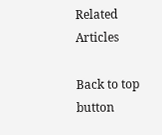Related Articles

Back to top button